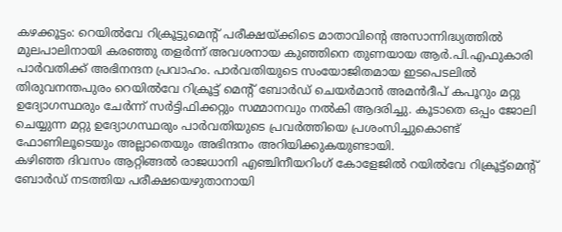കഴക്കൂട്ടം: റെയിൽവേ റിക്രൂട്ടുമെന്റ് പരീക്ഷയ്ക്കിടെ മാതാവിന്റെ അസാന്നിദ്ധ്യത്തിൽ മുലപാലിനായി കരഞ്ഞു തളർന്ന് അവശനായ കുഞ്ഞിനെ തുണയായ ആർ.പി.എഫുകാരി പാർവതിക്ക് അഭിനന്ദന പ്രവാഹം. പാർവതിയുടെ സംയോജിതമായ ഇടപെടലിൽ തിരുവനന്തപുരം റെയിൽവേ റിക്രൂട്ട് മെന്റ് ബോർഡ് ചെയർമാൻ അമൻദീപ് കപൂറും മറ്റു ഉദ്യോഗസ്ഥരും ചേർന്ന് സർട്ടിഫിക്കറ്റും സമ്മാനവും നൽകി ആദരിച്ചു. കൂടാതെ ഒപ്പം ജോലി ചെയ്യുന്ന മറ്റു ഉദ്യോഗസ്ഥരും പാർവതിയുടെ പ്രവർത്തിയെ പ്രശംസിച്ചുകൊണ്ട് ഫോണിലൂടെയും അല്ലാതെയും അഭിന്ദനം അറിയിക്കുകയുണ്ടായി.
കഴിഞ്ഞ ദിവസം ആറ്റിങ്ങൽ രാജധാനി എഞ്ചിനീയറിംഗ് കോളേജിൽ റയിൽവേ റിക്രൂട്ട്മെന്റ് ബോർഡ് നടത്തിയ പരീക്ഷയെഴുതാനായി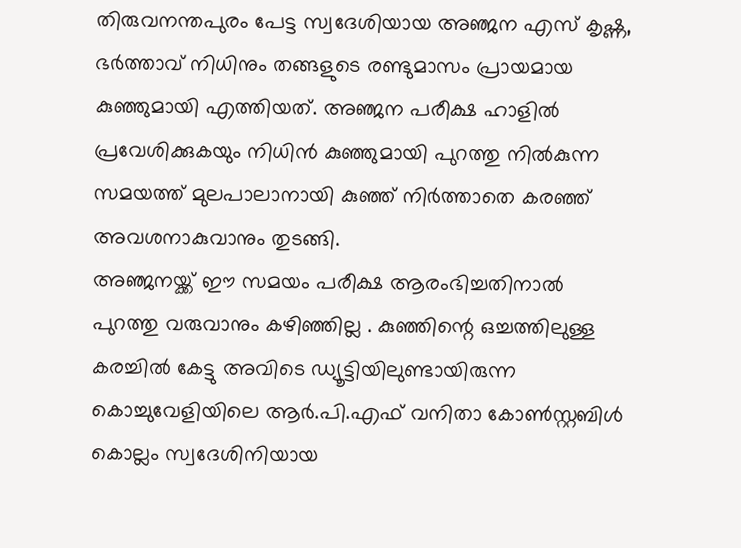തിരുവനന്തപുരം പേട്ട സ്വദേശിയായ അഞ്ജന എസ് കൃഷ്ണ, ഭർത്താവ് നിധിനും തങ്ങളുടെ രണ്ടുമാസം പ്രായമായ കുഞ്ഞുമായി എത്തിയത്. അഞ്ജന പരീക്ഷ ഹാളിൽ പ്രവേശിക്കുകയും നിധിൻ കുഞ്ഞുമായി പുറത്തു നിൽകുന്ന സമയത്ത് മുലപാലാനായി കുഞ്ഞ് നിർത്താതെ കരഞ്ഞ് അവശനാകുവാനും തുടങ്ങി.
അഞ്ജനയ്ക്ക് ഈ സമയം പരീക്ഷ ആരംഭിച്ചതിനാൽ പുറത്തു വരുവാനും കഴിഞ്ഞില്ല . കുഞ്ഞിന്റെ ഒച്ചത്തിലുള്ള കരച്ചിൽ കേട്ടു അവിടെ ഡ്യൂട്ടിയിലുണ്ടായിരുന്ന കൊച്ചുവേളിയിലെ ആർ.പി.എഫ് വനിതാ കോൺസ്റ്റബിൾ കൊല്ലം സ്വദേശിനിയായ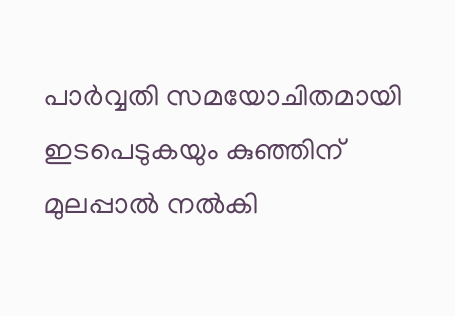പാർവ്വതി സമയോചിതമായി ഇടപെടുകയും കുഞ്ഞിന് മുലപ്പാൽ നൽകി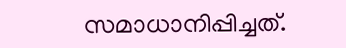സമാധാനിപ്പിച്ചത്.